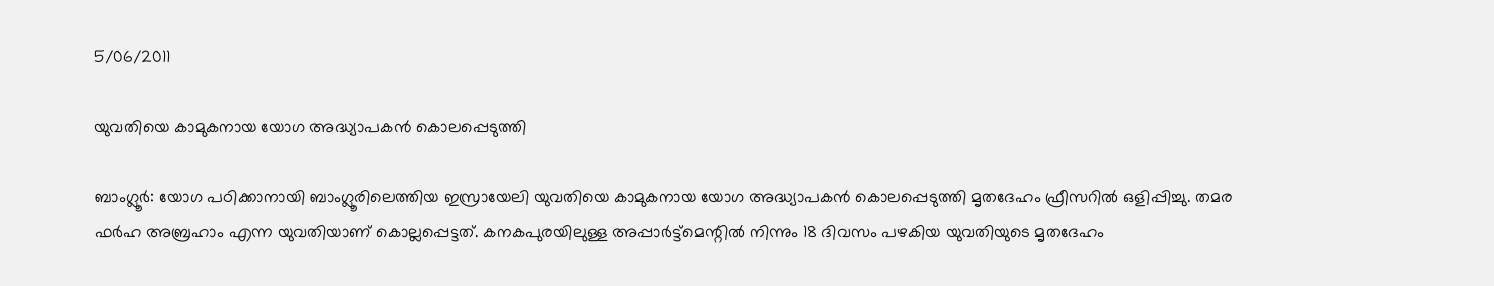5/06/2011

യുവതിയെ കാമുകനായ യോഗ അദ്ധ്യാപകന്‍ കൊലപ്പെടുത്തി

ബാംഗ്ലൂര്‍: യോഗ പഠിക്കാനായി ബാംഗ്ലൂരിലെത്തിയ ഇസ്രായേലി യുവതിയെ കാമുകനായ യോഗ അദ്ധ്യാപകന്‍ കൊലപ്പെടുത്തി മൃതദേഹം ഫ്രീസറില്‍ ഒളിപ്പിച്ചു. തമര ഫര്‍ഹ അബ്രഹാം എന്ന യുവതിയാണ്‌ കൊല്ലപ്പെട്ടത്. കനകപുരയിലുള്ള അപ്പാര്‍ട്ട്മെന്റില്‍ നിന്നും 18 ദിവസം പഴകിയ യുവതിയുടെ മൃതദേഹം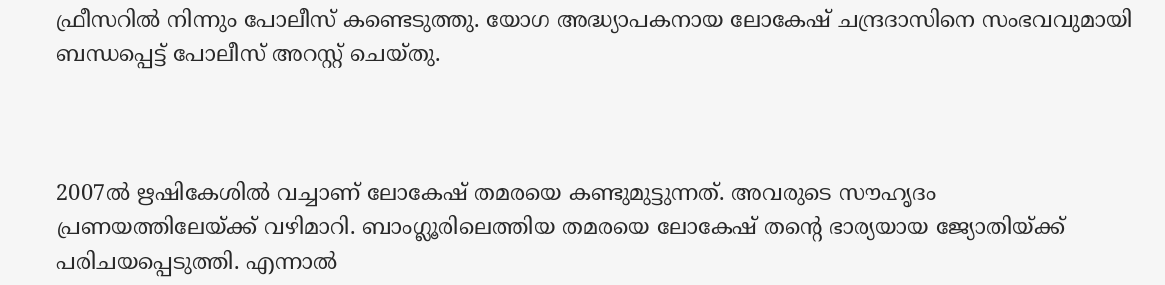ഫ്രീസറില്‍ നിന്നും പോലീസ് കണ്ടെടുത്തു. യോഗ അദ്ധ്യാപകനായ ലോകേഷ് ചന്ദ്രദാസിനെ സംഭവവുമായി ബന്ധപ്പെട്ട് പോലീസ് അറസ്റ്റ് ചെയ്തു.



2007ല്‍ ഋഷികേശില്‍ വച്ചാണ്‌ ലോകേഷ് തമരയെ കണ്ടുമുട്ടുന്നത്. അവരുടെ സൗഹൃദം പ്രണയത്തിലേയ്ക്ക് വഴിമാറി. ബാംഗ്ലൂരിലെത്തിയ തമരയെ ലോകേഷ് തന്റെ ഭാര്യയായ ജ്യോതിയ്ക്ക് പരിചയപ്പെടുത്തി. എന്നാല്‍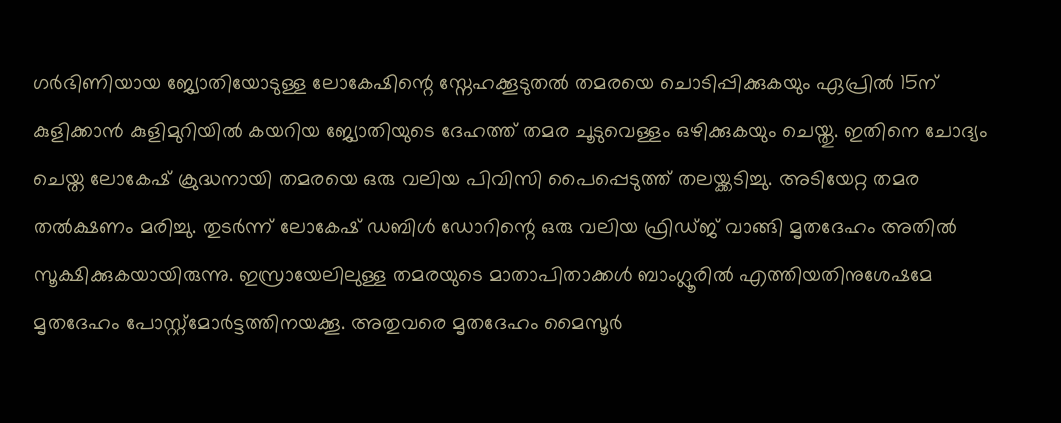ഗര്‍ഭിണിയായ ജ്യോതിയോടുള്ള ലോകേഷിന്റെ സ്നേഹക്കൂടുതല്‍ തമരയെ ചൊടിപ്പിക്കുകയും ഏപ്രില്‍ 15ന്‌ കുളിക്കാന്‍ കുളിമുറിയില്‍ കയറിയ ജ്യോതിയുടെ ദേഹത്ത് തമര ചൂടുവെള്ളം ഒഴിക്കുകയും ചെയ്തു. ഇതിനെ ചോദ്യം ചെയ്ത ലോകേഷ് ക്രുദ്ധനായി തമരയെ ഒരു വലിയ പിവിസി പൈപ്പെടുത്ത് തലയ്ക്കടിച്ചു. അടിയേറ്റ തമര തല്‍ക്ഷണം മരിച്ചു. തുടര്‍ന്ന്‌ ലോകേഷ് ഡബിള്‍ ഡോറിന്റെ ഒരു വലിയ ഫ്രിഡ്ജ് വാങ്ങി മൃതദേഹം അതില്‍ സൂക്ഷിക്കുകയായിരുന്നു. ഇസ്രായേലിലുള്ള തമരയുടെ മാതാപിതാക്കള്‍ ബാംഗ്ലൂരില്‍ എത്തിയതിനുശേഷമേ മൃതദേഹം പോസ്റ്റ്മോര്‍ട്ടത്തിനയക്കൂ. അതുവരെ മൃതദേഹം മൈസൂര്‍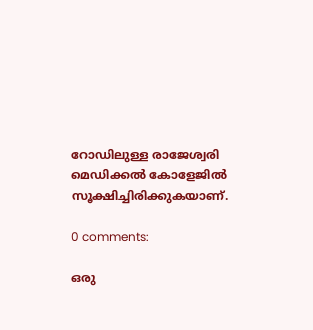റോഡിലുള്ള രാജേശ്വരി മെഡിക്കല്‍ കോളേജില്‍ സൂക്ഷിച്ചിരിക്കുകയാണ്‌.

0 comments:

ഒരു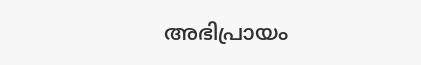അഭിപ്രായം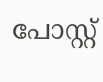പോസ്റ്റ്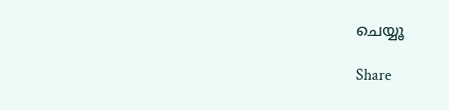ചെയ്യൂ

Share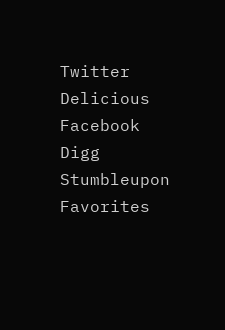Twitter Delicious Facebook Digg Stumbleupon Favorites